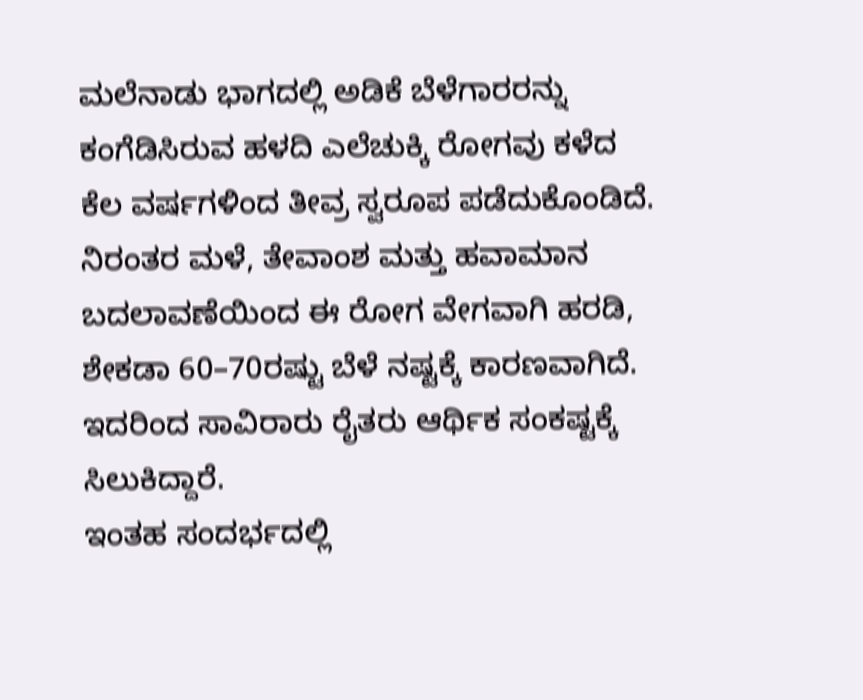ಮಲೆನಾಡು ಭಾಗದಲ್ಲಿ ಅಡಿಕೆ ಬೆಳೆಗಾರರನ್ನು ಕಂಗೆಡಿಸಿರುವ ಹಳದಿ ಎಲೆಚುಕ್ಕಿ ರೋಗವು ಕಳೆದ ಕೆಲ ವರ್ಷಗಳಿಂದ ತೀವ್ರ ಸ್ವರೂಪ ಪಡೆದುಕೊಂಡಿದೆ. ನಿರಂತರ ಮಳೆ, ತೇವಾಂಶ ಮತ್ತು ಹವಾಮಾನ ಬದಲಾವಣೆಯಿಂದ ಈ ರೋಗ ವೇಗವಾಗಿ ಹರಡಿ, ಶೇಕಡಾ 60–70ರಷ್ಟು ಬೆಳೆ ನಷ್ಟಕ್ಕೆ ಕಾರಣವಾಗಿದೆ. ಇದರಿಂದ ಸಾವಿರಾರು ರೈತರು ಆರ್ಥಿಕ ಸಂಕಷ್ಟಕ್ಕೆ ಸಿಲುಕಿದ್ದಾರೆ.
ಇಂತಹ ಸಂದರ್ಭದಲ್ಲಿ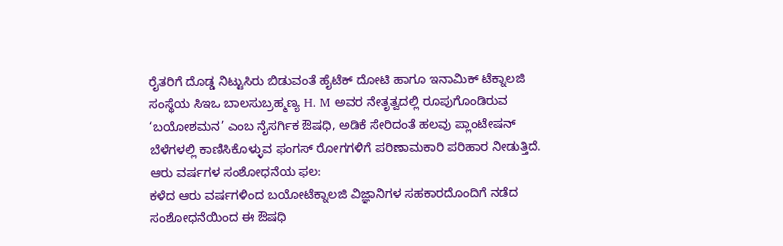ರೈತರಿಗೆ ದೊಡ್ಡ ನಿಟ್ಟುಸಿರು ಬಿಡುವಂತೆ ಹೈಟೆಕ್ ದೋಟಿ ಹಾಗೂ ಇನಾಮಿಕ್ ಟೆಕ್ನಾಲಜಿ ಸಂಸ್ಥೆಯ ಸಿಇಒ ಬಾಲಸುಬ್ರಹ್ಮಣ್ಯ H. M ಅವರ ನೇತೃತ್ವದಲ್ಲಿ ರೂಪುಗೊಂಡಿರುವ ‘ಬಯೋಶಮನ’ ಎಂಬ ನೈಸರ್ಗಿಕ ಔಷಧಿ, ಅಡಿಕೆ ಸೇರಿದಂತೆ ಹಲವು ಪ್ಲಾಂಟೇಷನ್ ಬೆಳೆಗಳಲ್ಲಿ ಕಾಣಿಸಿಕೊಳ್ಳುವ ಫಂಗಸ್ ರೋಗಗಳಿಗೆ ಪರಿಣಾಮಕಾರಿ ಪರಿಹಾರ ನೀಡುತ್ತಿದೆ.
ಆರು ವರ್ಷಗಳ ಸಂಶೋಧನೆಯ ಫಲ:
ಕಳೆದ ಆರು ವರ್ಷಗಳಿಂದ ಬಯೋಟೆಕ್ನಾಲಜಿ ವಿಜ್ಞಾನಿಗಳ ಸಹಕಾರದೊಂದಿಗೆ ನಡೆದ ಸಂಶೋಧನೆಯಿಂದ ಈ ಔಷಧಿ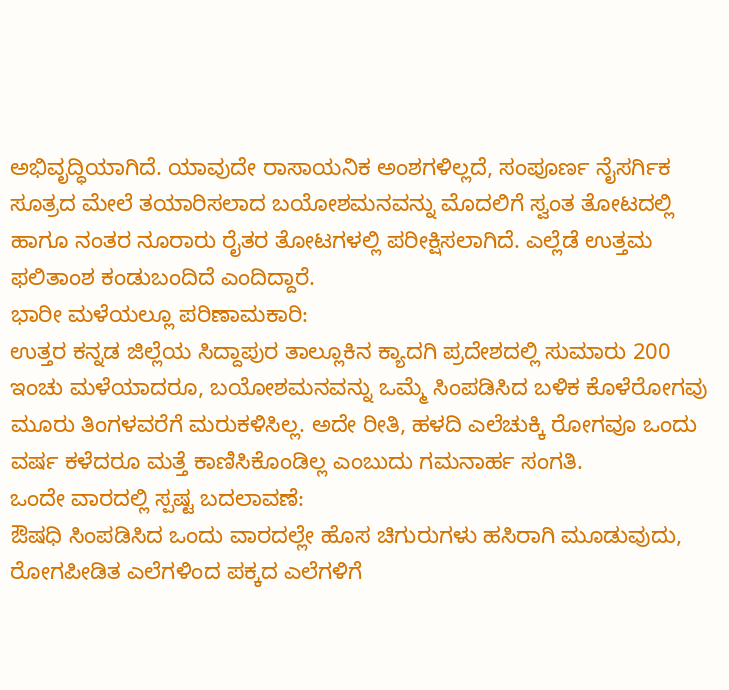ಅಭಿವೃದ್ಧಿಯಾಗಿದೆ. ಯಾವುದೇ ರಾಸಾಯನಿಕ ಅಂಶಗಳಿಲ್ಲದೆ, ಸಂಪೂರ್ಣ ನೈಸರ್ಗಿಕ ಸೂತ್ರದ ಮೇಲೆ ತಯಾರಿಸಲಾದ ಬಯೋಶಮನವನ್ನು ಮೊದಲಿಗೆ ಸ್ವಂತ ತೋಟದಲ್ಲಿ ಹಾಗೂ ನಂತರ ನೂರಾರು ರೈತರ ತೋಟಗಳಲ್ಲಿ ಪರೀಕ್ಷಿಸಲಾಗಿದೆ. ಎಲ್ಲೆಡೆ ಉತ್ತಮ ಫಲಿತಾಂಶ ಕಂಡುಬಂದಿದೆ ಎಂದಿದ್ದಾರೆ.
ಭಾರೀ ಮಳೆಯಲ್ಲೂ ಪರಿಣಾಮಕಾರಿ:
ಉತ್ತರ ಕನ್ನಡ ಜಿಲ್ಲೆಯ ಸಿದ್ದಾಪುರ ತಾಲ್ಲೂಕಿನ ಕ್ಯಾದಗಿ ಪ್ರದೇಶದಲ್ಲಿ ಸುಮಾರು 200 ಇಂಚು ಮಳೆಯಾದರೂ, ಬಯೋಶಮನವನ್ನು ಒಮ್ಮೆ ಸಿಂಪಡಿಸಿದ ಬಳಿಕ ಕೊಳೆರೋಗವು ಮೂರು ತಿಂಗಳವರೆಗೆ ಮರುಕಳಿಸಿಲ್ಲ. ಅದೇ ರೀತಿ, ಹಳದಿ ಎಲೆಚುಕ್ಕಿ ರೋಗವೂ ಒಂದು ವರ್ಷ ಕಳೆದರೂ ಮತ್ತೆ ಕಾಣಿಸಿಕೊಂಡಿಲ್ಲ ಎಂಬುದು ಗಮನಾರ್ಹ ಸಂಗತಿ.
ಒಂದೇ ವಾರದಲ್ಲಿ ಸ್ಪಷ್ಟ ಬದಲಾವಣೆ:
ಔಷಧಿ ಸಿಂಪಡಿಸಿದ ಒಂದು ವಾರದಲ್ಲೇ ಹೊಸ ಚಿಗುರುಗಳು ಹಸಿರಾಗಿ ಮೂಡುವುದು, ರೋಗಪೀಡಿತ ಎಲೆಗಳಿಂದ ಪಕ್ಕದ ಎಲೆಗಳಿಗೆ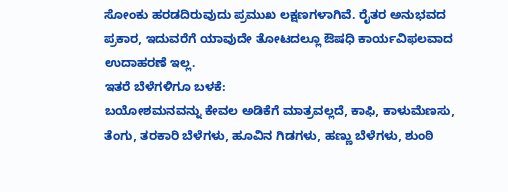ಸೋಂಕು ಹರಡದಿರುವುದು ಪ್ರಮುಖ ಲಕ್ಷಣಗಳಾಗಿವೆ. ರೈತರ ಅನುಭವದ ಪ್ರಕಾರ, ಇದುವರೆಗೆ ಯಾವುದೇ ತೋಟದಲ್ಲೂ ಔಷಧಿ ಕಾರ್ಯವಿಫಲವಾದ ಉದಾಹರಣೆ ಇಲ್ಲ.
ಇತರೆ ಬೆಳೆಗಳಿಗೂ ಬಳಕೆ:
ಬಯೋಶಮನವನ್ನು ಕೇವಲ ಅಡಿಕೆಗೆ ಮಾತ್ರವಲ್ಲದೆ, ಕಾಫಿ, ಕಾಳುಮೆಣಸು, ತೆಂಗು, ತರಕಾರಿ ಬೆಳೆಗಳು, ಹೂವಿನ ಗಿಡಗಳು, ಹಣ್ಣು ಬೆಳೆಗಳು, ಶುಂಠಿ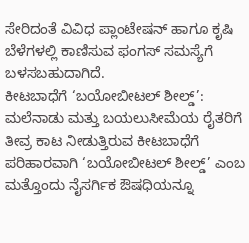ಸೇರಿದಂತೆ ವಿವಿಧ ಪ್ಲಾಂಟೇಷನ್ ಹಾಗೂ ಕೃಷಿ ಬೆಳೆಗಳಲ್ಲಿ ಕಾಣಿಸುವ ಫಂಗಸ್ ಸಮಸ್ಯೆಗೆ ಬಳಸಬಹುದಾಗಿದೆ.
ಕೀಟಬಾಧೆಗೆ ‘ಬಯೋಬೀಟಲ್ ಶೀಲ್ಡ್’:
ಮಲೆನಾಡು ಮತ್ತು ಬಯಲುಸೀಮೆಯ ರೈತರಿಗೆ ತೀವ್ರ ಕಾಟ ನೀಡುತ್ತಿರುವ ಕೀಟಬಾಧೆಗೆ ಪರಿಹಾರವಾಗಿ ‘ಬಯೋಬೀಟಲ್ ಶೀಲ್ಡ್’ ಎಂಬ ಮತ್ತೊಂದು ನೈಸರ್ಗಿಕ ಔಷಧಿಯನ್ನೂ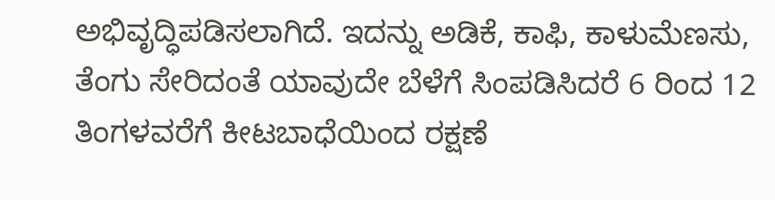ಅಭಿವೃದ್ಧಿಪಡಿಸಲಾಗಿದೆ. ಇದನ್ನು ಅಡಿಕೆ, ಕಾಫಿ, ಕಾಳುಮೆಣಸು, ತೆಂಗು ಸೇರಿದಂತೆ ಯಾವುದೇ ಬೆಳೆಗೆ ಸಿಂಪಡಿಸಿದರೆ 6 ರಿಂದ 12 ತಿಂಗಳವರೆಗೆ ಕೀಟಬಾಧೆಯಿಂದ ರಕ್ಷಣೆ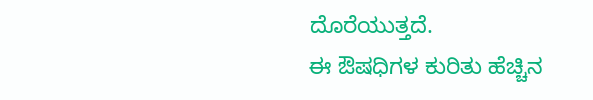ದೊರೆಯುತ್ತದೆ.
ಈ ಔಷಧಿಗಳ ಕುರಿತು ಹೆಚ್ಚಿನ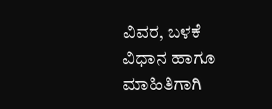ವಿವರ, ಬಳಕೆ ವಿಧಾನ ಹಾಗೂ ಮಾಹಿತಿಗಾಗಿ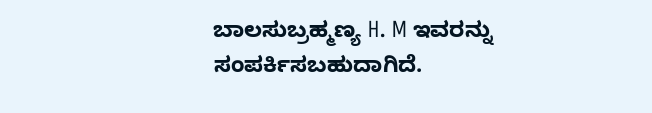ಬಾಲಸುಬ್ರಹ್ಮಣ್ಯ H. M ಇವರನ್ನು ಸಂಪರ್ಕಿಸಬಹುದಾಗಿದೆ.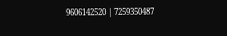9606142520 | 7259350487